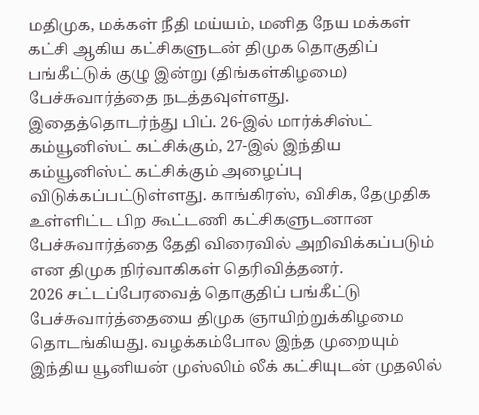மதிமுக, மக்கள் நீதி மய்யம், மனித நேய மக்கள் கட்சி ஆகிய கட்சிகளுடன் திமுக தொகுதிப் பங்கீட்டுக் குழு இன்று (திங்கள்கிழமை) பேச்சுவார்த்தை நடத்தவுள்ளது.
இதைத்தொடர்ந்து பிப். 26-இல் மார்க்சிஸ்ட் கம்யூனிஸ்ட் கட்சிக்கும், 27-இல் இந்திய கம்யூனிஸ்ட் கட்சிக்கும் அழைப்பு விடுக்கப்பட்டுள்ளது. காங்கிரஸ், விசிக, தேமுதிக உள்ளிட்ட பிற கூட்டணி கட்சிகளுடனான பேச்சுவார்த்தை தேதி விரைவில் அறிவிக்கப்படும் என திமுக நிர்வாகிகள் தெரிவித்தனர்.
2026 சட்டப்பேரவைத் தொகுதிப் பங்கீட்டு பேச்சுவார்த்தையை திமுக ஞாயிற்றுக்கிழமை தொடங்கியது. வழக்கம்போல இந்த முறையும் இந்திய யூனியன் முஸ்லிம் லீக் கட்சியுடன் முதலில்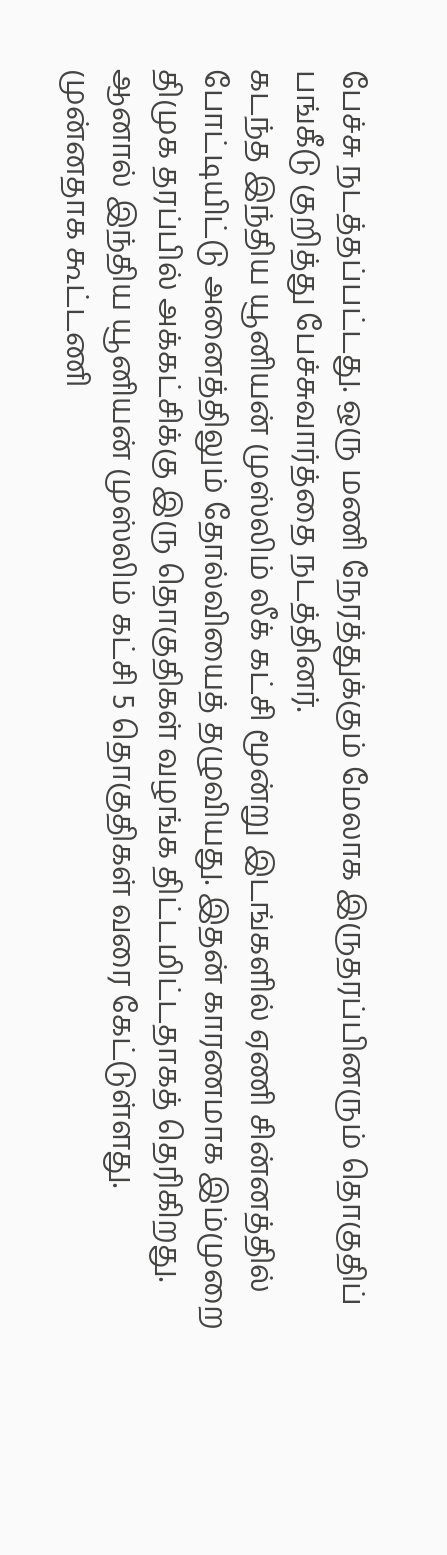பேச்சு நடத்தப்பட்டது. ஒரு மணி நேரத்துக்கும் மேலாக இருதரப்பினரும் தொகுதிப் பங்கீடு குறித்து பேச்சுவார்த்தை நடத்தினர்.
கடந்த இந்திய யூனியன் முஸ்லிம் லீக் கட்சி மூன்று இடங்களில் ஏணி சின்னத்தில் போட்டியிட்டு அனைத்திலும் தோல்வியைத் தழுவியது. இதன் காரணமாக இம்முறை திமுக தரப்பில் அக்கட்சிக்கு இரு தொகுதிகள் வழங்க திட்டமிட்டதாகத் தெரிகிறது. ஆனால் இந்திய யூனியன் முஸ்லிம் கட்சி 5 தொகுதிகள் வரை கேட்டுள்ளது.
முன்னதாக கூட்டணி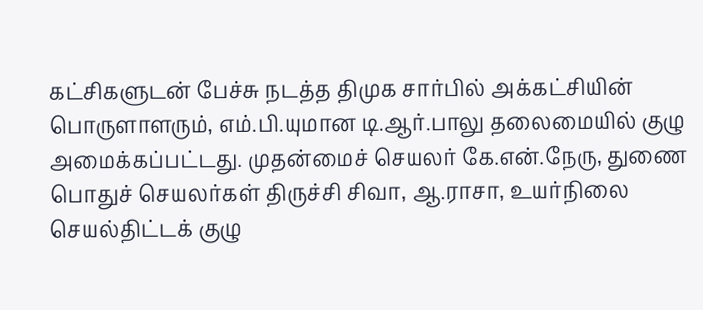கட்சிகளுடன் பேச்சு நடத்த திமுக சார்பில் அக்கட்சியின் பொருளாளரும், எம்.பி.யுமான டி.ஆர்.பாலு தலைமையில் குழு அமைக்கப்பட்டது. முதன்மைச் செயலர் கே.என்.நேரு, துணை பொதுச் செயலர்கள் திருச்சி சிவா, ஆ.ராசா, உயர்நிலை செயல்திட்டக் குழு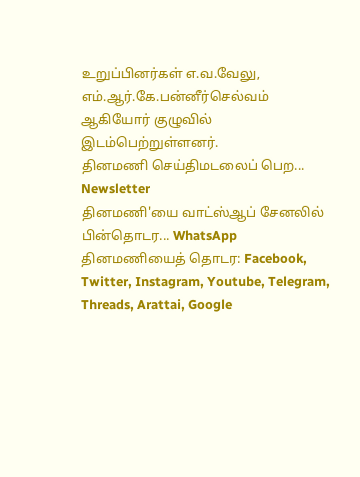உறுப்பினர்கள் எ.வ.வேலு, எம்.ஆர்.கே.பன்னீர்செல்வம் ஆகியோர் குழுவில் இடம்பெற்றுள்ளனர்.
தினமணி செய்திமடலைப் பெற... Newsletter
தினமணி'யை வாட்ஸ்ஆப் சேனலில் பின்தொடர... WhatsApp
தினமணியைத் தொடர: Facebook, Twitter, Instagram, Youtube, Telegram, Threads, Arattai, Google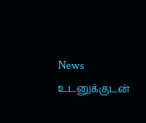News
உடனுக்குடன்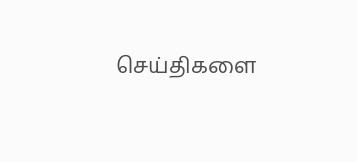செய்திகளை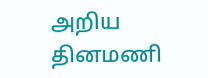அறிய தினமணி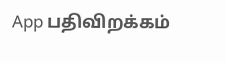App பதிவிறக்கம்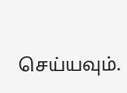செய்யவும்.